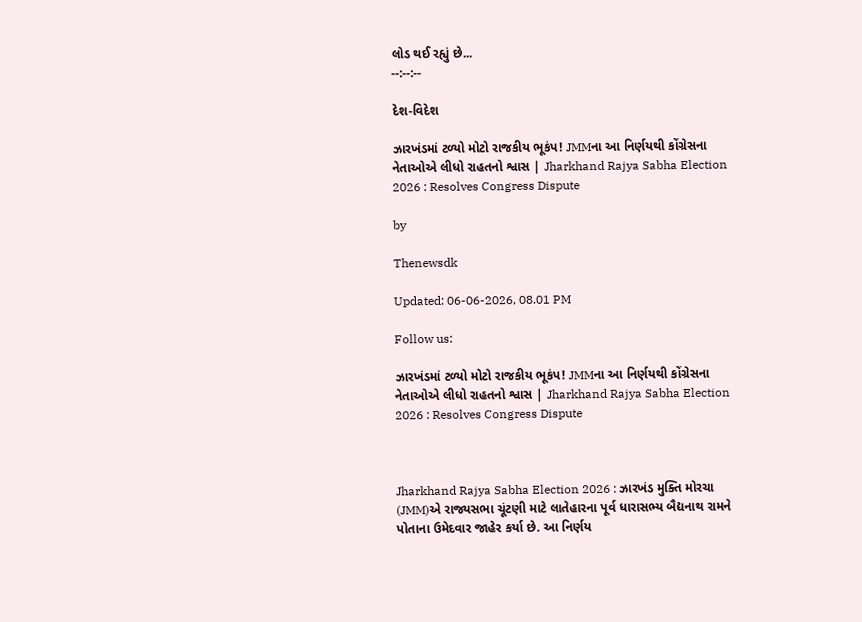લોડ થઈ રહ્યું છે...
--:--:--

દેશ-વિદેશ

ઝારખંડમાં ટળ્યો મોટો રાજકીય ભૂકંપ! JMMના આ નિર્ણયથી કોંગ્રેસના નેતાઓએ લીધો રાહતનો શ્વાસ | Jharkhand Rajya Sabha Election 2026 : Resolves Congress Dispute

by

Thenewsdk

Updated: 06-06-2026, 08.01 PM

Follow us:

ઝારખંડમાં ટળ્યો મોટો રાજકીય ભૂકંપ! JMMના આ નિર્ણયથી કોંગ્રેસના નેતાઓએ લીધો રાહતનો શ્વાસ | Jharkhand Rajya Sabha Election 2026 : Resolves Congress Dispute



Jharkhand Rajya Sabha Election 2026 : ઝારખંડ મુક્તિ મોરચા (JMM)એ રાજ્યસભા ચૂંટણી માટે લાતેહારના પૂર્વ ધારાસભ્ય બૈદ્યનાથ રામને પોતાના ઉમેદવાર જાહેર કર્યા છે. આ નિર્ણય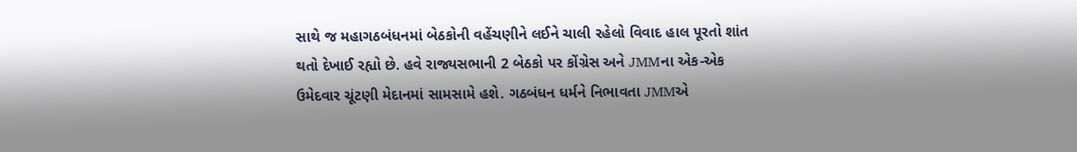સાથે જ મહાગઠબંધનમાં બેઠકોની વહેંચણીને લઈને ચાલી રહેલો વિવાદ હાલ પૂરતો શાંત થતો દેખાઈ રહ્યો છે. હવે રાજ્યસભાની 2 બેઠકો પર કોંગ્રેસ અને JMMના એક-એક ઉમેદવાર ચૂંટણી મેદાનમાં સામસામે હશે. ગઠબંધન ધર્મને નિભાવતા JMMએ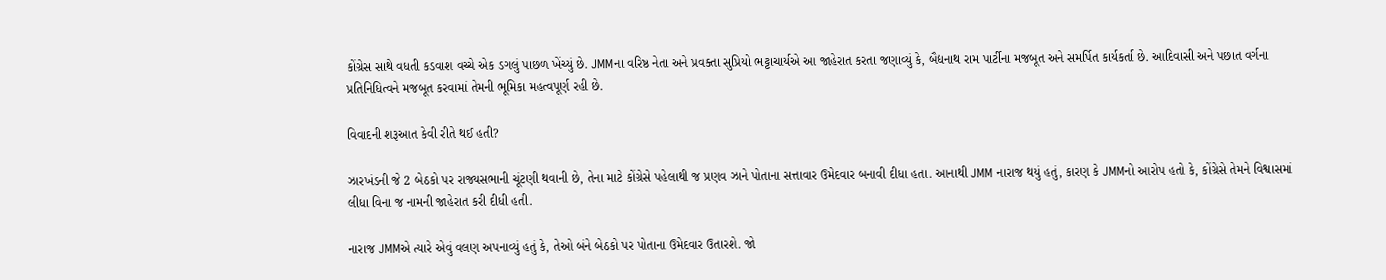કોંગ્રેસ સાથે વધતી કડવાશ વચ્ચે એક ડગલું પાછળ ખેંચ્યું છે. JMMના વરિષ્ઠ નેતા અને પ્રવક્તા સુપ્રિયો ભટ્ટાચાર્યએ આ જાહેરાત કરતા જણાવ્યું કે, બૈદ્યનાથ રામ પાર્ટીના મજબૂત અને સમર્પિત કાર્યકર્તા છે. આદિવાસી અને પછાત વર્ગના પ્રતિનિધિત્વને મજબૂત કરવામાં તેમની ભૂમિકા મહત્વપૂર્ણ રહી છે.

વિવાદની શરૂઆત કેવી રીતે થઈ હતી?

ઝારખંડની જે 2 બેઠકો પર રાજ્યસભાની ચૂંટણી થવાની છે, તેના માટે કોંગ્રેસે પહેલાથી જ પ્રણવ ઝાને પોતાના સત્તાવાર ઉમેદવાર બનાવી દીધા હતા. આનાથી JMM નારાજ થયું હતું, કારણ કે JMMનો આરોપ હતો કે, કોંગ્રેસે તેમને વિશ્વાસમાં લીધા વિના જ નામની જાહેરાત કરી દીધી હતી.

નારાજ JMMએ ત્યારે એવું વલણ અપનાવ્યું હતું કે, તેઓ બંને બેઠકો પર પોતાના ઉમેદવાર ઉતારશે. જો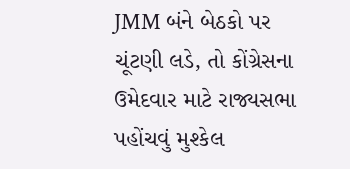JMM બંને બેઠકો પર ચૂંટણી લડે, તો કોંગ્રેસના ઉમેદવાર માટે રાજ્યસભા પહોંચવું મુશ્કેલ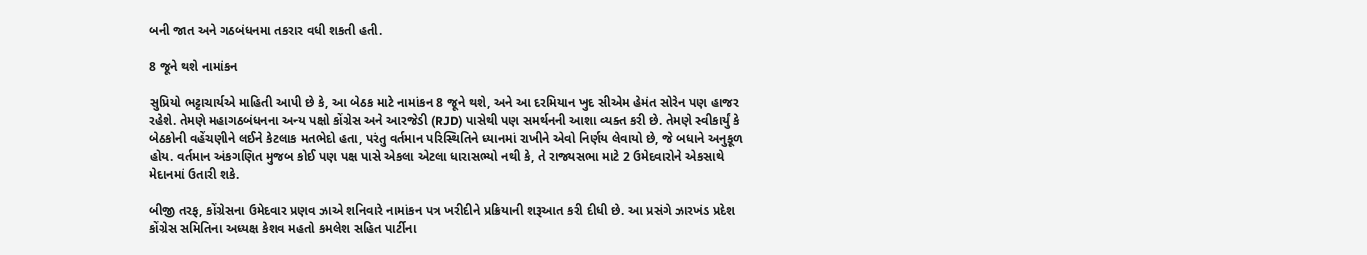બની જાત અને ગઠબંધનમા તકરાર વધી શકતી હતી.

8 જૂને થશે નામાંકન

સુપ્રિયો ભટ્ટાચાર્યએ માહિતી આપી છે કે, આ બેઠક માટે નામાંકન 8 જૂને થશે, અને આ દરમિયાન ખુદ સીએમ હેમંત સોરેન પણ હાજર રહેશે. તેમણે મહાગઠબંધનના અન્ય પક્ષો કોંગ્રેસ અને આરજેડી (RJD) પાસેથી પણ સમર્થનની આશા વ્યક્ત કરી છે. તેમણે સ્વીકાર્યું કે બેઠકોની વહેંચણીને લઈને કેટલાક મતભેદો હતા, પરંતુ વર્તમાન પરિસ્થિતિને ધ્યાનમાં રાખીને એવો નિર્ણય લેવાયો છે, જે બધાને અનુકૂળ હોય. વર્તમાન અંકગણિત મુજબ કોઈ પણ પક્ષ પાસે એકલા એટલા ધારાસભ્યો નથી કે, તે રાજ્યસભા માટે 2 ઉમેદવારોને એકસાથે મેદાનમાં ઉતારી શકે.

બીજી તરફ, કોંગ્રેસના ઉમેદવાર પ્રણવ ઝાએ શનિવારે નામાંકન પત્ર ખરીદીને પ્રક્રિયાની શરૂઆત કરી દીધી છે. આ પ્રસંગે ઝારખંડ પ્રદેશ કોંગ્રેસ સમિતિના અધ્યક્ષ કેશવ મહતો કમલેશ સહિત પાર્ટીના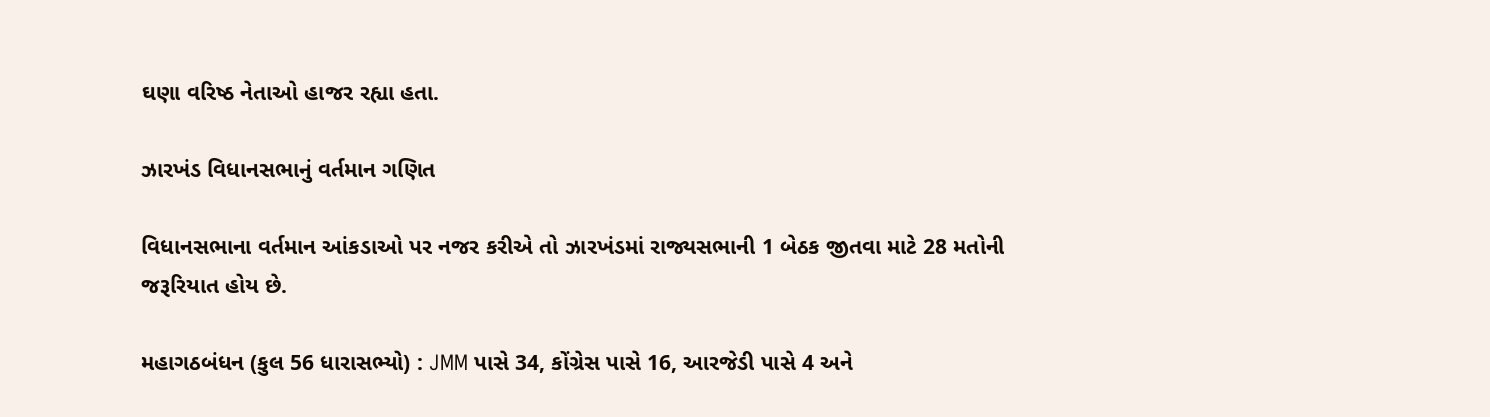ઘણા વરિષ્ઠ નેતાઓ હાજર રહ્યા હતા.

ઝારખંડ વિધાનસભાનું વર્તમાન ગણિત

વિધાનસભાના વર્તમાન આંકડાઓ પર નજર કરીએ તો ઝારખંડમાં રાજ્યસભાની 1 બેઠક જીતવા માટે 28 મતોની જરૂરિયાત હોય છે.

મહાગઠબંધન (કુલ 56 ધારાસભ્યો) : JMM પાસે 34, કોંગ્રેસ પાસે 16, આરજેડી પાસે 4 અને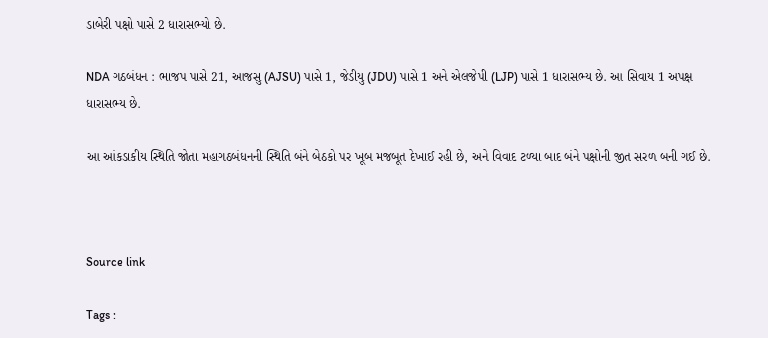ડાબેરી પક્ષો પાસે 2 ધારાસભ્યો છે.

NDA ગઠબંધન : ભાજપ પાસે 21, આજસુ (AJSU) પાસે 1, જેડીયુ (JDU) પાસે 1 અને એલજેપી (LJP) પાસે 1 ધારાસભ્ય છે. આ સિવાય 1 અપક્ષ ધારાસભ્ય છે.

આ આંકડાકીય સ્થિતિ જોતા મહાગઠબંધનની સ્થિતિ બંને બેઠકો પર ખૂબ મજબૂત દેખાઈ રહી છે, અને વિવાદ ટળ્યા બાદ બંને પક્ષોની જીત સરળ બની ગઈ છે.



Source link

Tags :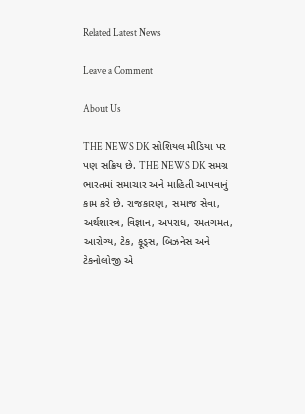Related Latest News

Leave a Comment

About Us

THE NEWS DK સોશિયલ મીડિયા પર પણ સક્રિય છે. THE NEWS DK સમગ્ર ભારતમાં સમાચાર અને માહિતી આપવાનું કામ કરે છે. રાજકારણ, સમાજ સેવા, અર્થશાસ્ત્ર, વિજ્ઞાન, અપરાધ, રમતગમત, આરોગ્ય, ટેક, ફૂડ્સ, બિઝનેસ અને ટેકનોલોજી એ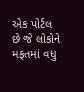એક પોર્ટલ છે જે લોકોને મફતમાં વધુ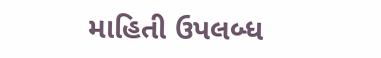માહિતી ઉપલબ્ધ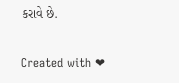કરાવે છે.

Created with ❤